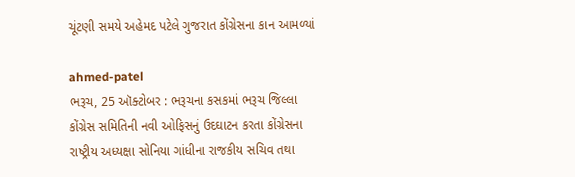ચૂંટણી સમયે અહેમદ પટેલે ગુજરાત કોંગ્રેસના કાન આમળ્યાં

ahmed-patel
ભરૂચ, 25 ઑક્ટોબર : ભરૂચના કસકમાં ભરૂચ જિલ્લા કોંગ્રેસ સમિતિની નવી ઓફિસનું ઉદઘાટન કરતા કોંગ્રેસના રાષ્ટ્રીય અધ્યક્ષા સોનિયા ગાંધીના રાજકીય સચિવ તથા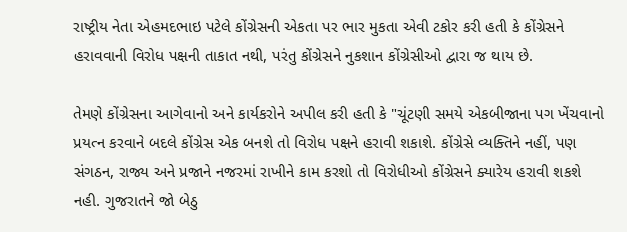રાષ્ટ્રીય નેતા એહમદભાઇ પટેલે કોંગ્રેસની એકતા પર ભાર મુકતા એવી ટકોર કરી હતી કે કોંગ્રેસને હરાવવાની વિરોધ પક્ષની તાકાત નથી, પરંતુ કોંગ્રેસને નુકશાન કોંગ્રેસીઓ દ્વારા જ થાય છે.

તેમણે કોંગ્રેસના આગેવાનો અને કાર્યકરોને અપીલ કરી હતી કે "ચૂંટણી સમયે એકબીજાના પગ ખેંચવાનો પ્રયત્ન કરવાને બદલે કોંગ્રેસ એક બનશે તો વિરોધ પક્ષને હરાવી શકાશે. કોંગ્રેસે વ્યક્તિને નહીં, પણ સંગઠન, રાજ્ય અને પ્રજાને નજરમાં રાખીને કામ કરશો તો વિરોધીઓ કોંગ્રેસને ક્યારેય હરાવી શકશે નહી. ગુજરાતને જો બેઠુ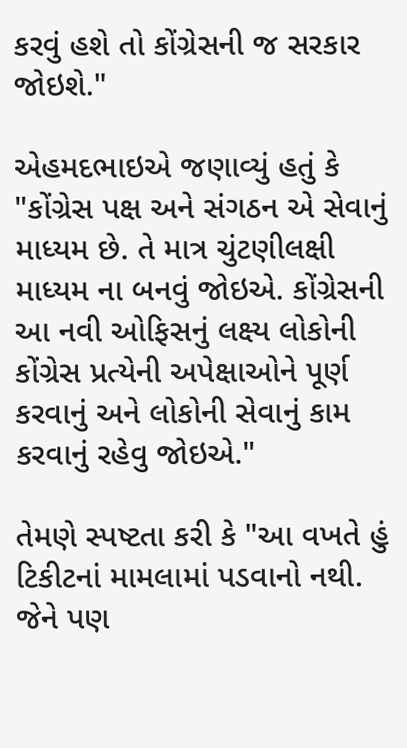કરવું હશે તો કોંગ્રેસની જ સરકાર જોઇશે."

એહમદભાઇએ જણાવ્યું હતું કે "કોંગ્રેસ પક્ષ અને સંગઠન એ સેવાનું માધ્યમ છે. તે માત્ર ચુંટણીલક્ષી માધ્યમ ના બનવું જોઇએ. કોંગ્રેસની આ નવી ઓફિસનું લક્ષ્ય લોકોની કોંગ્રેસ પ્રત્યેની અપેક્ષાઓને પૂર્ણ કરવાનું અને લોકોની સેવાનું કામ કરવાનું રહેવુ જોઇએ."

તેમણે સ્પષ્ટતા કરી કે "આ વખતે હું ટિકીટનાં મામલામાં પડવાનો નથી. જેને પણ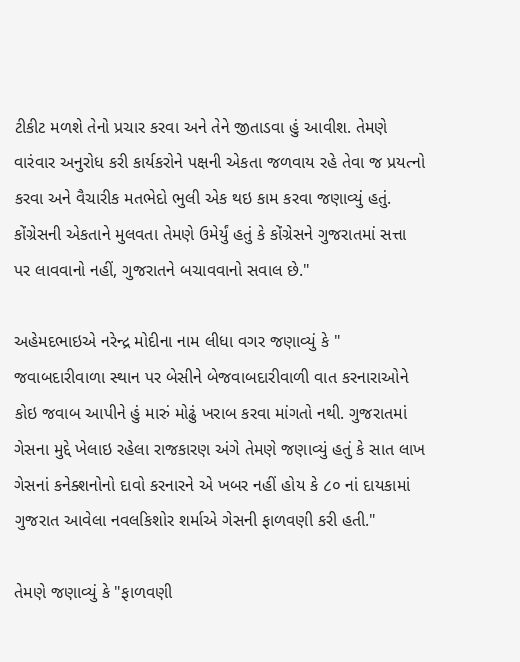ટીકીટ મળશે તેનો પ્રચાર કરવા અને તેને જીતાડવા હું આવીશ. તેમણે વારંવાર અનુરોધ કરી કાર્યકરોને પક્ષની એકતા જળવાય રહે તેવા જ પ્રયત્નો કરવા અને વૈચારીક મતભેદો ભુલી એક થઇ કામ કરવા જણાવ્યું હતું. કોંગ્રેસની એકતાને મુલવતા તેમણે ઉમેર્યું હતું કે કોંગ્રેસને ગુજરાતમાં સત્તા પર લાવવાનો નહીં, ગુજરાતને બચાવવાનો સવાલ છે."

અહેમદભાઇએ નરેન્દ્ર મોદીના નામ લીધા વગર જણાવ્યું કે " જવાબદારીવાળા સ્થાન પર બેસીને બેજવાબદારીવાળી વાત કરનારાઓને કોઇ જવાબ આપીને હું મારું મોઢું ખરાબ કરવા માંગતો નથી. ગુજરાતમાં ગેસના મુદ્દે ખેલાઇ રહેલા રાજકારણ અંગે તેમણે જણાવ્યું હતું કે સાત લાખ ગેસનાં કનેક્શનોનો દાવો કરનારને એ ખબર નહીં હોય કે ૮૦ નાં દાયકામાં ગુજરાત આવેલા નવલકિશોર શર્માએ ગેસની ફાળવણી કરી હતી."

તેમણે જણાવ્યું કે "ફાળવણી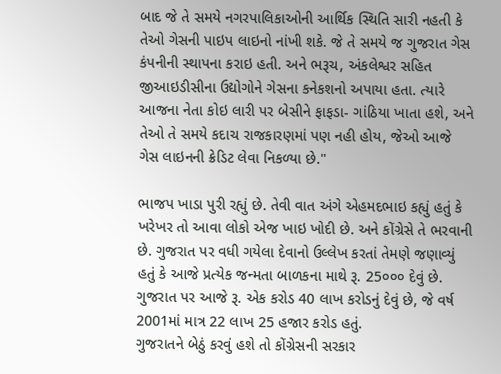બાદ જે તે સમયે નગરપાલિકાઓની આર્થિક સ્થિતિ સારી નહતી કે તેઓ ગેસની પાઇપ લાઇનો નાંખી શકે. જે તે સમયે જ ગુજરાત ગેસ કંપનીની સ્થાપના કરાઇ હતી. અને ભરૂચ, અંકલેશ્વર સહિત જીઆઇડીસીના ઉદ્યોગોને ગેસના કનેકશનો અપાયા હતા. ત્યારે આજના નેતા કોઇ લારી પર બેસીને ફાફડા- ગાંઠિયા ખાતા હશે, અને તેઓ તે સમયે કદાચ રાજકારણમાં પણ નહી હોય, જેઓ આજે ગેસ લાઇનની ક્રેડિટ લેવા નિકળ્યા છે."

ભાજપ ખાડા પુરી રહ્યું છે. તેવી વાત અંગે એહમદભાઇ કહ્યું હતું કે ખરેખર તો આવા લોકો એજ ખાઇ ખોદી છે. અને કોંગ્રેસે તે ભરવાની છે. ગુજરાત પર વધી ગયેલા દેવાનો ઉલ્લેખ કરતાં તેમણે જણાવ્યું હતું કે આજે પ્રત્યેક જન્મતા બાળકના માથે રૂ. 25૦૦૦ દેવું છે. ગુજરાત પર આજે રૂ. એક કરોડ 40 લાખ કરોડનું દેવું છે, જે વર્ષ 2001માં માત્ર 22 લાખ 25 હજાર કરોડ હતું.
ગુજરાતને બેઠું કરવું હશે તો કોંગ્રેસની સરકાર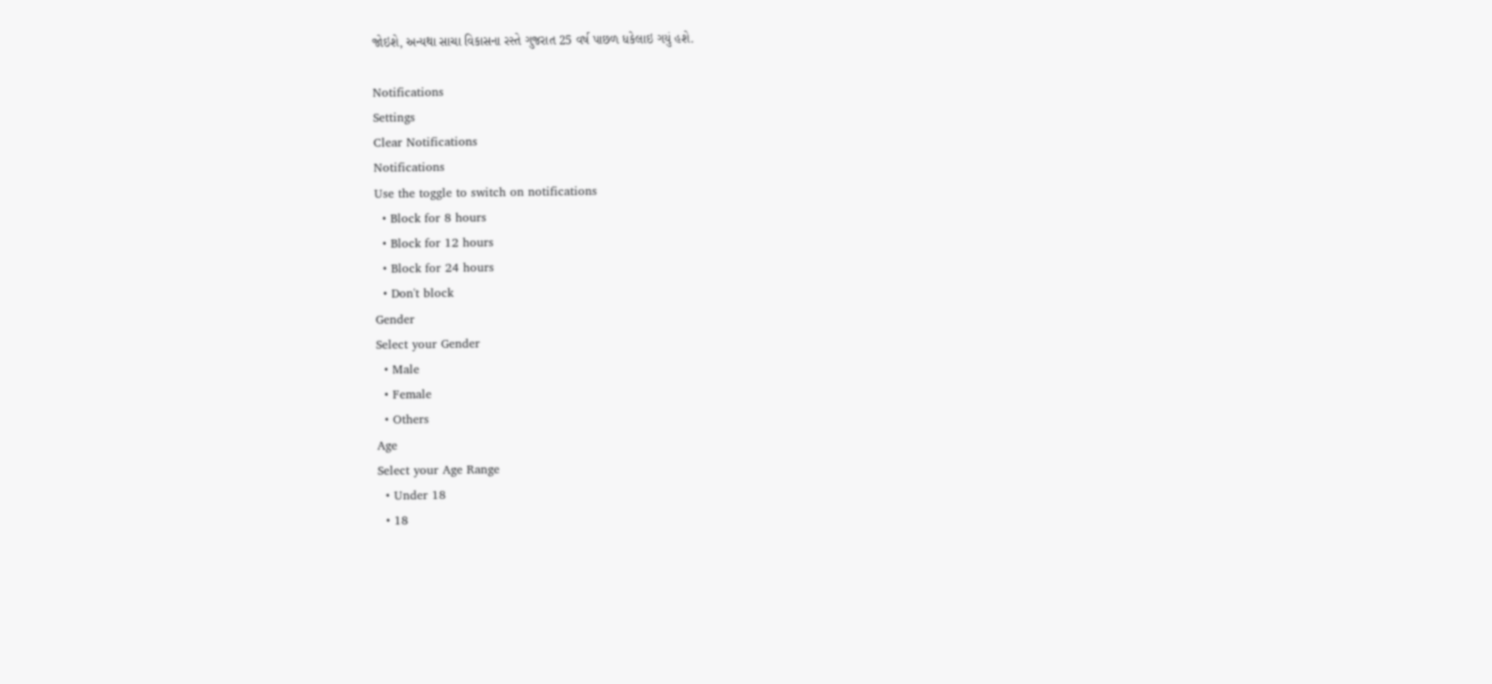જોઇશે, અન્યથા સાચા વિકાસના રસ્તે ગુજરાત 25 વર્ષ પાછળ ધકેલાઇ ગયું હશે.

Notifications
Settings
Clear Notifications
Notifications
Use the toggle to switch on notifications
  • Block for 8 hours
  • Block for 12 hours
  • Block for 24 hours
  • Don't block
Gender
Select your Gender
  • Male
  • Female
  • Others
Age
Select your Age Range
  • Under 18
  • 18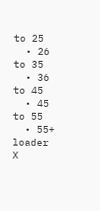to 25
  • 26 to 35
  • 36 to 45
  • 45 to 55
  • 55+
loader
X